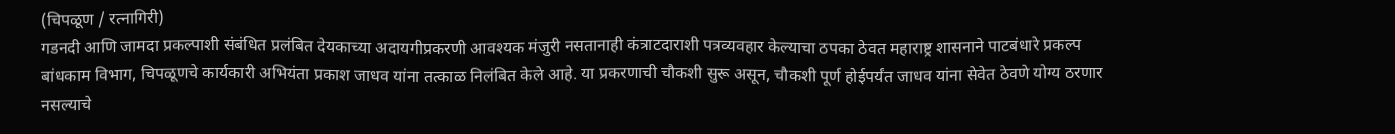(चिपळूण / रत्नागिरी)
गडनदी आणि जामदा प्रकल्पाशी संबंधित प्रलंबित देयकाच्या अदायगीप्रकरणी आवश्यक मंजुरी नसतानाही कंत्राटदाराशी पत्रव्यवहार केल्याचा ठपका ठेवत महाराष्ट्र शासनाने पाटबंधारे प्रकल्प बांधकाम विभाग, चिपळूणचे कार्यकारी अभियंता प्रकाश जाधव यांना तत्काळ निलंबित केले आहे. या प्रकरणाची चौकशी सुरू असून, चौकशी पूर्ण होईपर्यंत जाधव यांना सेवेत ठेवणे योग्य ठरणार नसल्याचे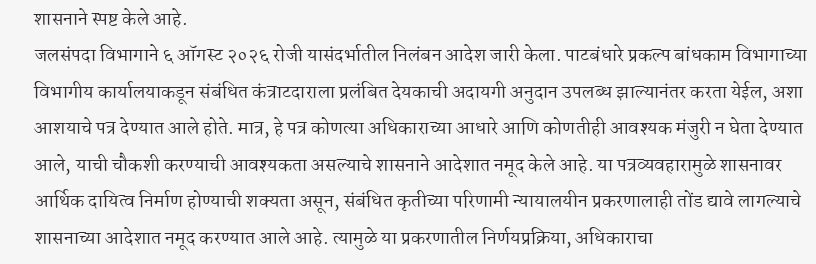शासनाने स्पष्ट केले आहे.
जलसंपदा विभागाने ६ ऑगस्ट २०२६ रोजी यासंदर्भातील निलंबन आदेश जारी केला. पाटबंधारे प्रकल्प बांधकाम विभागाच्या विभागीय कार्यालयाकडून संबंधित कंत्राटदाराला प्रलंबित देयकाची अदायगी अनुदान उपलब्ध झाल्यानंतर करता येईल, अशा आशयाचे पत्र देण्यात आले होते. मात्र, हे पत्र कोणत्या अधिकाराच्या आधारे आणि कोणतीही आवश्यक मंजुरी न घेता देण्यात आले, याची चौकशी करण्याची आवश्यकता असल्याचे शासनाने आदेशात नमूद केले आहे. या पत्रव्यवहारामुळे शासनावर आर्थिक दायित्व निर्माण होण्याची शक्यता असून, संबंधित कृतीच्या परिणामी न्यायालयीन प्रकरणालाही तोंड द्यावे लागल्याचे शासनाच्या आदेशात नमूद करण्यात आले आहे. त्यामुळे या प्रकरणातील निर्णयप्रक्रिया, अधिकाराचा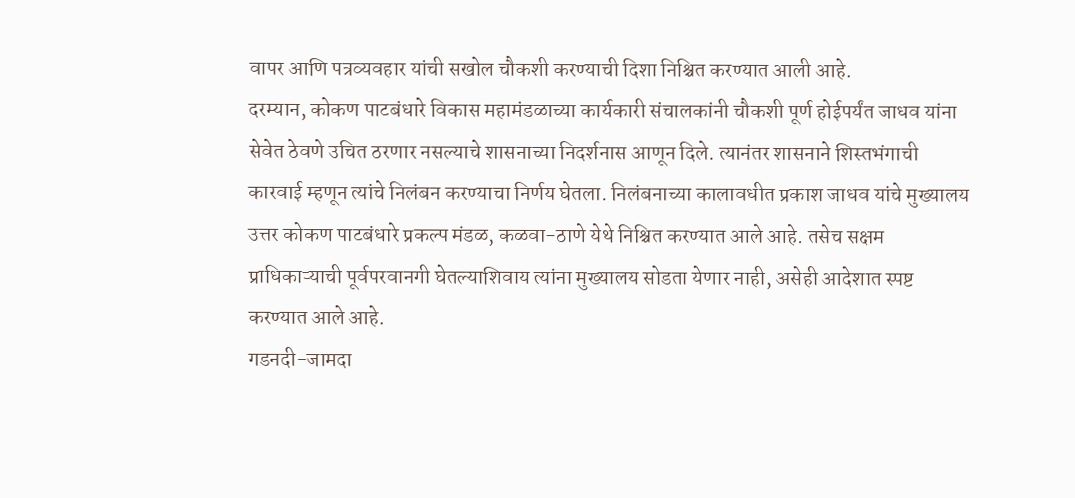वापर आणि पत्रव्यवहार यांची सखोल चौकशी करण्याची दिशा निश्चित करण्यात आली आहे.
दरम्यान, कोकण पाटबंधारे विकास महामंडळाच्या कार्यकारी संचालकांनी चौकशी पूर्ण होईपर्यंत जाधव यांना सेवेत ठेवणे उचित ठरणार नसल्याचे शासनाच्या निदर्शनास आणून दिले. त्यानंतर शासनाने शिस्तभंगाची कारवाई म्हणून त्यांचे निलंबन करण्याचा निर्णय घेतला. निलंबनाच्या कालावधीत प्रकाश जाधव यांचे मुख्यालय उत्तर कोकण पाटबंधारे प्रकल्प मंडळ, कळवा-ठाणे येथे निश्चित करण्यात आले आहे. तसेच सक्षम प्राधिकाऱ्याची पूर्वपरवानगी घेतल्याशिवाय त्यांना मुख्यालय सोडता येणार नाही, असेही आदेशात स्पष्ट करण्यात आले आहे.
गडनदी-जामदा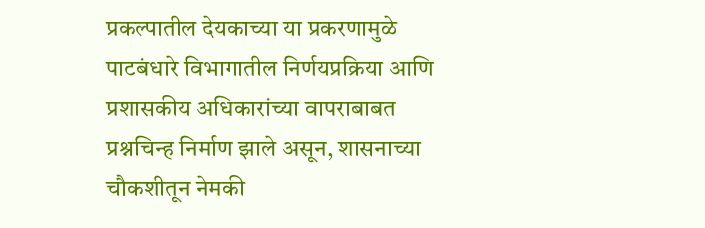प्रकल्पातील देयकाच्या या प्रकरणामुळे पाटबंधारे विभागातील निर्णयप्रक्रिया आणि प्रशासकीय अधिकारांच्या वापराबाबत प्रश्नचिन्ह निर्माण झाले असून, शासनाच्या चौकशीतून नेमकी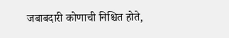जबाबदारी कोणाची निश्चित होते,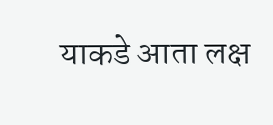याकडे आता लक्ष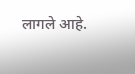लागले आहे.